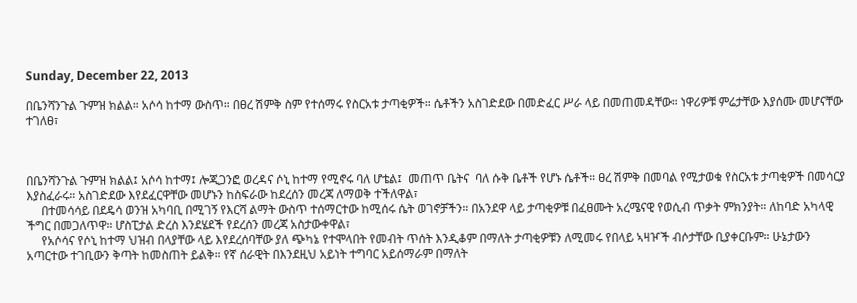Sunday, December 22, 2013

በቤንሻንጉል ጉምዝ ክልል። አሶሳ ከተማ ውስጥ። በፀረ ሽምቅ ስም የተሰማሩ የስርአቱ ታጣቂዎች። ሴቶችን አስገድደው በመድፈር ሥራ ላይ በመጠመዳቸው። ነዋሪዎቹ ምሬታቸው እያሰሙ መሆናቸው ተገለፀ፣



በቤንሻንጉል ጉምዝ ክልል፤ አሶሳ ከተማ፤ ሎጂጋንፎ ወረዳና ሶኒ ከተማ የሚኖሩ ባለ ሆቴል፤  መጠጥ ቤትና  ባለ ሱቅ ቤቶች የሆኑ ሴቶች። ፀረ ሽምቅ በመባል የሚታወቁ የስርአቱ ታጣቂዎች በመሳርያ እያስፈራሩ። አስገድደው እየደፈርዋቸው መሆኑን ከስፍራው ከደረሰን መረጃ ለማወቅ ተችለዋል፣
     በተመሳሳይ በደዴሳ ወንዝ አካባቢ በሚገኝ የእርሻ ልማት ውስጥ ተሰማርተው ከሚሰሩ ሴት ወገኖቻችን። በአንደዋ ላይ ታጣቂዎቹ በፈፀሙት አረሜናዊ የወሲብ ጥቃት ምክንያት። ለከባድ አካላዊ ችግር በመጋለጥዋ። ሆስፒታል ድረስ እንደሄደች የደረሰን መረጃ አስታውቀዋል፣
     የአሶሳና የሶኒ ከተማ ህዝብ በላያቸው ላይ እየደረሰባቸው ያለ ጭካኔ የተሞላበት የመብት ጥሰት እንዲቆም በማለት ታጣቂዎቹን ለሚመሩ የበላይ ኣዛዦች ብሶታቸው ቢያቀርቡም። ሁኔታውን አጣርተው ተገቢውን ቅጣት ከመስጠት ይልቅ። የኛ ሰራዊት በእንደዚህ አይነት ተግባር አይሰማራም በማለት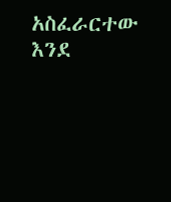አስፈራርተው እንደ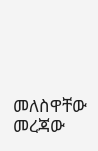መለስዋቸው መረጃው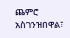ጨምሮ አስገንዝበዋል፣